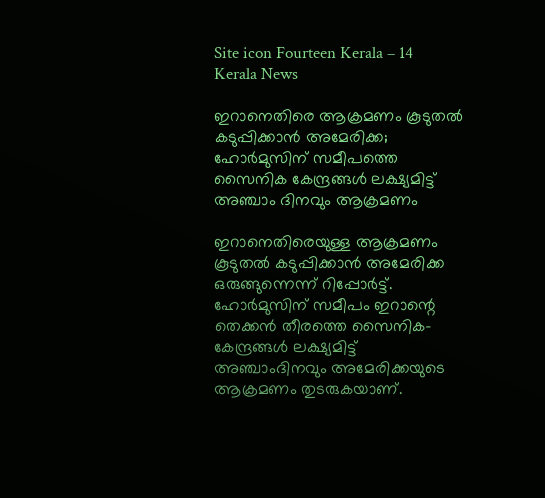Site icon Fourteen Kerala – 14 Kerala News

ഇറാനെതിരെ ആക്രമണം കൂടുതല്‍ കടുപ്പിക്കാന്‍ അമേരിക്ക; ഹോര്‍മുസിന് സമീപത്തെ സൈനിക കേന്ദ്രങ്ങള്‍ ലക്ഷ്യമിട്ട് അഞ്ചാം ദിനവും ആക്രമണം

ഇറാനെതിരെയുള്ള ആക്രമണം കൂടുതല്‍ കടുപ്പിക്കാന്‍ അമേരിക്ക ഒരുങ്ങുന്നെന്ന് റിപ്പോര്‍ട്ട്. ഹോര്‍മുസിന് സമീപം ഇറാന്റെ തെക്കന്‍ തീരത്തെ സൈനിക-കേന്ദ്രങ്ങള്‍ ലക്ഷ്യമിട്ട് അഞ്ചാംദിനവും അമേരിക്കയുടെ ആക്രമണം തുടരുകയാണ്.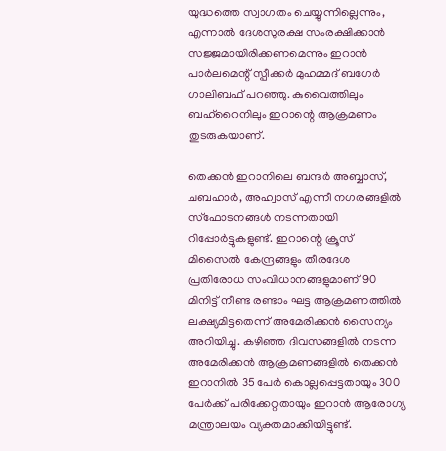യുദ്ധത്തെ സ്വാഗതം ചെയ്യുന്നില്ലെന്നും, എന്നാല്‍ ദേശസുരക്ഷ സംരക്ഷിക്കാന്‍ സജ്ജമായിരിക്കണമെന്നും ഇറാന്‍ പാര്‍ലമെന്റ് സ്പീക്കര്‍ മുഹമ്മദ് ബഗേര്‍ ഗാലിബഫ് പറഞ്ഞു. കുവൈത്തിലും ബഹ്‌റൈനിലും ഇറാന്റെ ആക്രമണം തുടരുകയാണ്.

തെക്കന്‍ ഇറാനിലെ ബന്ദര്‍ അബ്ബാസ്, ചബഹാര്‍, അഹ്വാസ് എന്നീ നഗരങ്ങളില്‍ സ്‌ഫോടനങ്ങള്‍ നടന്നതായി റിപ്പോര്‍ട്ടുകളുണ്ട്. ഇറാന്റെ ക്രൂസ് മിസൈല്‍ കേന്ദ്രങ്ങളും തീരദേശ പ്രതിരോധ സംവിധാനങ്ങളുമാണ് 90 മിനിട്ട് നീണ്ട രണ്ടാം ഘട്ട ആക്രമണത്തില്‍ ലക്ഷ്യമിട്ടതെന്ന് അമേരിക്കന്‍ സൈന്യം അറിയിച്ചു. കഴിഞ്ഞ ദിവസങ്ങളില്‍ നടന്ന അമേരിക്കന്‍ ആക്രമണങ്ങളില്‍ തെക്കന്‍ ഇറാനില്‍ 35 പേര്‍ കൊല്ലപ്പെട്ടതായും 300 പേര്‍ക്ക് പരിക്കേറ്റതായും ഇറാന്‍ ആരോഗ്യ മന്ത്രാലയം വ്യക്തമാക്കിയിട്ടുണ്ട്.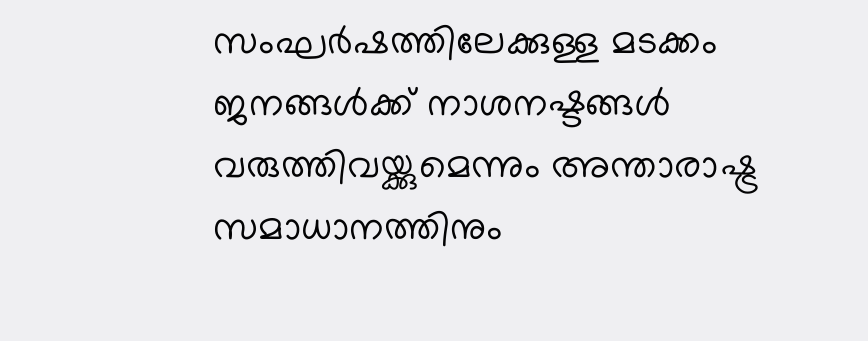സംഘര്‍ഷത്തിലേക്കുള്ള മടക്കം ജനങ്ങള്‍ക്ക് നാശനഷ്ടങ്ങള്‍ വരുത്തിവയ്ക്കുമെന്നും അന്താരാഷ്ട്ര സമാധാനത്തിനും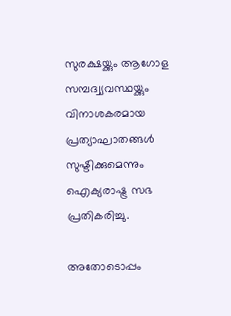സുരക്ഷയ്ക്കും ആഗോള സമ്പദ്വ്യവസ്ഥയ്ക്കും വിനാശകരമായ പ്രത്യാഘാതങ്ങള്‍ സുഷ്ടിക്കുമെന്നും ഐക്യരാഷ്ട്ര സഭ പ്രതികരിച്ചു.

അതോടൊപ്പം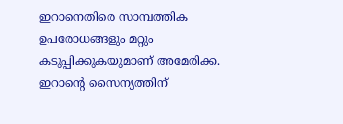ഇറാനെതിരെ സാമ്പത്തിക ഉപരോധങ്ങളും മറ്റും കടുപ്പിക്കുകയുമാണ് അമേരിക്ക. ഇറാന്റെ സൈന്യത്തിന്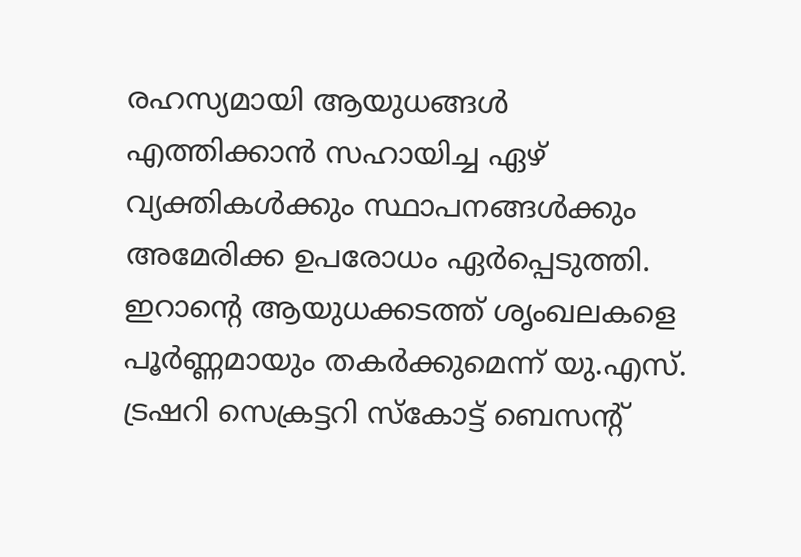രഹസ്യമായി ആയുധങ്ങള്‍ എത്തിക്കാന്‍ സഹായിച്ച ഏഴ് വ്യക്തികള്‍ക്കും സ്ഥാപനങ്ങള്‍ക്കും അമേരിക്ക ഉപരോധം ഏര്‍പ്പെടുത്തി. ഇറാന്റെ ആയുധക്കടത്ത് ശൃംഖലകളെ പൂര്‍ണ്ണമായും തകര്‍ക്കുമെന്ന് യു.എസ്. ട്രഷറി സെക്രട്ടറി സ്‌കോട്ട് ബെസന്റ്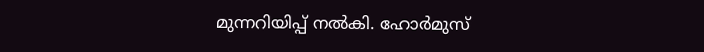മുന്നറിയിപ്പ് നല്‍കി. ഹോര്‍മുസ്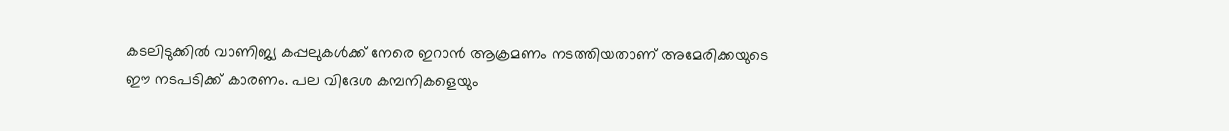കടലിടുക്കില്‍ വാണിജ്യ കപ്പലുകള്‍ക്ക് നേരെ ഇറാന്‍ ആക്രമണം നടത്തിയതാണ് അമേരിക്കയുടെ ഈ നടപടിക്ക് കാരണം. പല വിദേശ കമ്പനികളെയും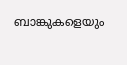ബാങ്കുകളെയും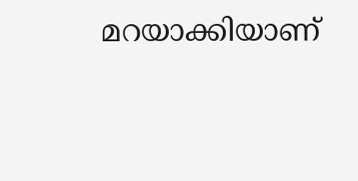മറയാക്കിയാണ്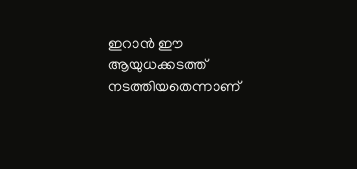ഇറാന്‍ ഈ ആയുധക്കടത്ത് നടത്തിയതെന്നാണ്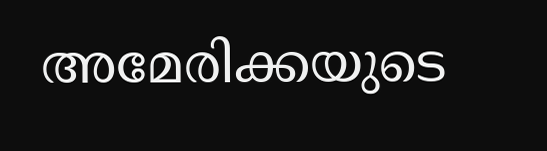അമേരിക്കയുടെ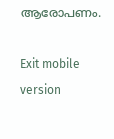ആരോപണം.

Exit mobile version